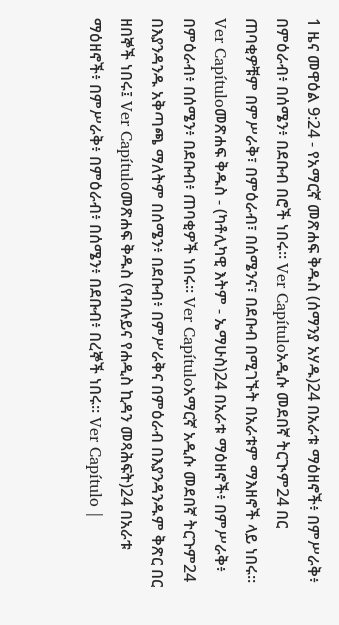1 ዜና መዋዕል 9:24 - የአማርኛ መጽሐፍ ቅዱስ (ሰማንያ አሃዱ)24 በአራቱ ማዕዘኖች፥ በምሥራቅ፥ በምዕራብ፥ በሰሜን፥ በደቡብ በሮች ነበሩ። Ver Capítuloአዲሱ መደበኛ ትርጒም24 በር ጠባቂዎቹም በምሥራቅ፣ በምዕራብ፣ በሰሜንና፣ በደቡብ በሚገኙት በአራቱም ማእዘኖች ላይ ነበሩ። Ver Capítuloመጽሐፍ ቅዱስ - (ካቶሊካዊ እትም - ኤማሁስ)24 በአራቱ ማዕዘኖች፥ በምሥራቅ፥ በምዕራብ፥ በሰሜን፥ በደቡብ፥ ጠባቂዎች ነበሩ። Ver Capítuloአማርኛ አዲሱ መደበኛ ትርጉም24 በእያንዳንዱ አቅጣጫ ማለትም በሰሜን፥ በደቡብ፥ በምሥራቅና በምዕራብ በእያንዳንዱም ቅጽር በር ዘበኞች ነበሩ፤ Ver Capítuloመጽሐፍ ቅዱስ (የብሉይና የሐዲስ ኪዳን መጻሕፍት)24 በአራቱ ማዕዘኖች፥ በምሥራቅ፥ በምዕራብ፥ በሰሜን፥ በደቡብ፥ በረኞች ነበሩ። Ver Capítulo |